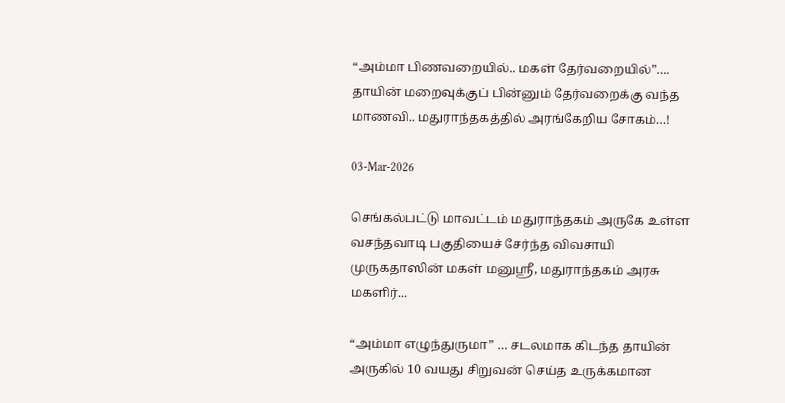“அம்மா பிணவறையில்.. மகள் தேர்வறையில்”…. தாயின் மறைவுக்குப் பின்னும் தேர்வறைக்கு வந்த மாணவி.. மதுராந்தகத்தில் அரங்கேறிய சோகம்…!

03-Mar-2026

செங்கல்பட்டு மாவட்டம் மதுராந்தகம் அருகே உள்ள வசந்தவாடி பகுதியைச் சேர்ந்த விவசாயி முருகதாஸின் மகள் மனுஸ்ரீ, மதுராந்தகம் அரசு மகளிர்...

“அம்மா எழுந்துருமா” … சடலமாக கிடந்த தாயின் அருகில் 10 வயது சிறுவன் செய்த உருக்கமான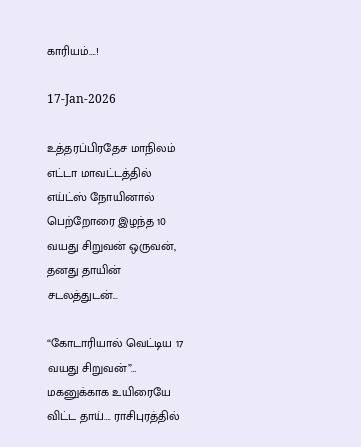காரியம்….!

17-Jan-2026

உத்தரப்பிரதேச மாநிலம் எட்டா மாவட்டத்தில் எய்ட்ஸ் நோயினால் பெற்றோரை இழந்த 10 வயது சிறுவன் ஒருவன், தனது தாயின் சடலத்துடன்...

“கோடாரியால் வெட்டிய 17 வயது சிறுவன்”… மகனுக்காக உயிரையே விட்ட தாய்…. ராசிபுரத்தில்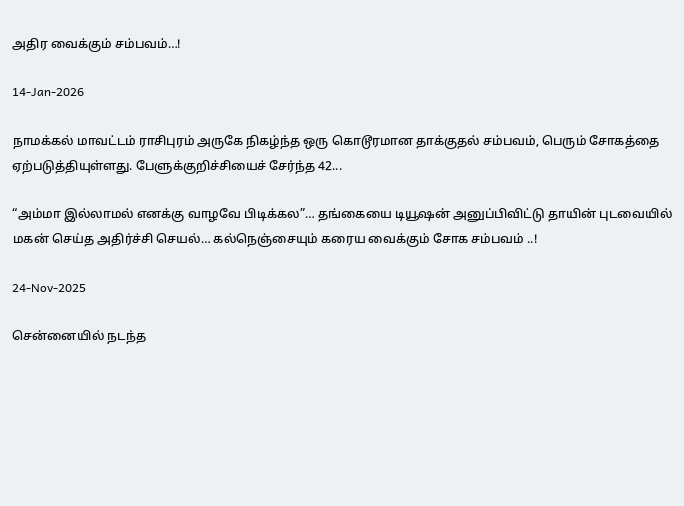அதிர வைக்கும் சம்பவம்…!

14-Jan-2026

நாமக்கல் மாவட்டம் ராசிபுரம் அருகே நிகழ்ந்த ஒரு கொடூரமான தாக்குதல் சம்பவம், பெரும் சோகத்தை ஏற்படுத்தியுள்ளது. பேளுக்குறிச்சியைச் சேர்ந்த 42...

“அம்மா இல்லாமல் எனக்கு வாழவே பிடிக்கல”… தங்கையை டியூஷன் அனுப்பிவிட்டு தாயின் புடவையில் மகன் செய்த அதிர்ச்சி செயல்… கல்நெஞ்சையும் கரைய வைக்கும் சோக சம்பவம் ..!

24-Nov-2025

சென்னையில் நடந்த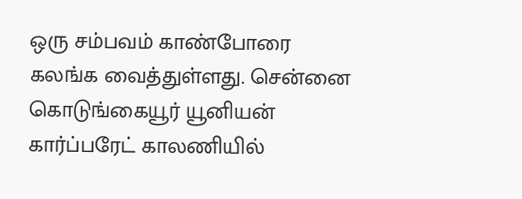ஒரு சம்பவம் காண்போரை கலங்க வைத்துள்ளது. சென்னை கொடுங்கையூர் யூனியன் கார்ப்பரேட் காலணியில்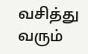வசித்து வரும்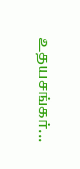உதயசங்கர்...